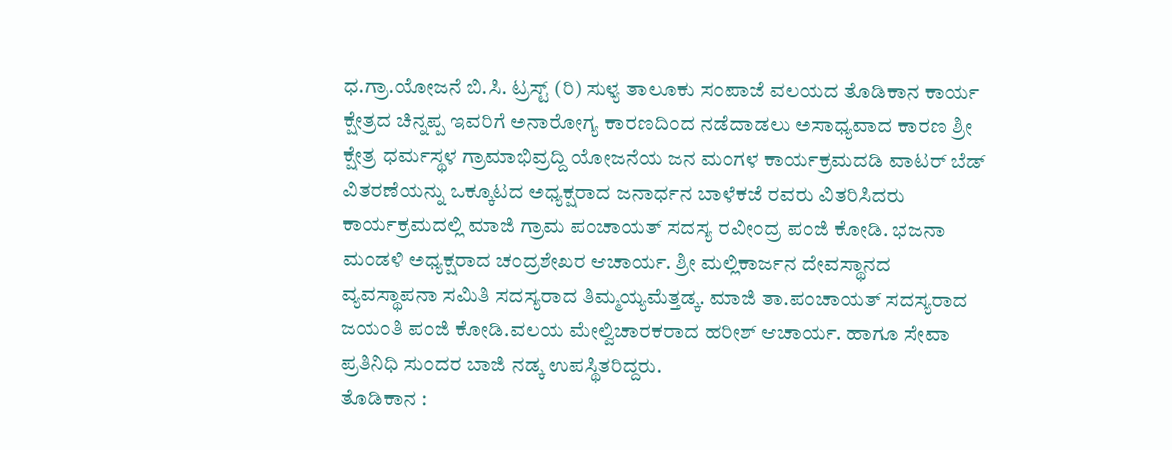ಧ.ಗ್ರಾ.ಯೋಜನೆ ಬಿ.ಸಿ. ಟ್ರಸ್ಟ್ (ರಿ) ಸುಳ್ಯ ತಾಲೂಕು ಸಂಪಾಜೆ ವಲಯದ ತೊಡಿಕಾನ ಕಾರ್ಯ ಕ್ಷೇತ್ರದ ಚಿನ್ನಪ್ಪ ಇವರಿಗೆ ಅನಾರೋಗ್ಯ ಕಾರಣದಿಂದ ನಡೆದಾಡಲು ಅಸಾಧ್ಯವಾದ ಕಾರಣ ಶ್ರೀ ಕ್ಷೇತ್ರ ಧರ್ಮಸ್ಥಳ ಗ್ರಾಮಾಭಿವ್ರದ್ದಿ ಯೋಜನೆಯ ಜನ ಮಂಗಳ ಕಾರ್ಯಕ್ರಮದಡಿ ವಾಟರ್ ಬೆಡ್ ವಿತರಣೆಯನ್ನು ಒಕ್ಕೂಟದ ಅಧ್ಯಕ್ಷರಾದ ಜನಾರ್ಧನ ಬಾಳೆಕಜೆ ರವರು ವಿತರಿಸಿದರು ಕಾರ್ಯಕ್ರಮದಲ್ಲಿ ಮಾಜಿ ಗ್ರಾಮ ಪಂಚಾಯತ್ ಸದಸ್ಯ ರವೀಂದ್ರ ಪಂಜಿ ಕೋಡಿ. ಭಜನಾ ಮಂಡಳಿ ಅಧ್ಯಕ್ಷರಾದ ಚಂದ್ರಶೇಖರ ಆಚಾರ್ಯ. ಶ್ರೀ ಮಲ್ಲಿಕಾರ್ಜನ ದೇವಸ್ಥಾನದ ವ್ಯವಸ್ಥಾಪನಾ ಸಮಿತಿ ಸದಸ್ಯರಾದ ತಿಮ್ಮಯ್ಯಮೆತ್ತಡ್ಕ. ಮಾಜಿ ತಾ.ಪಂಚಾಯತ್ ಸದಸ್ಯರಾದ ಜಯಂತಿ ಪಂಜಿ ಕೋಡಿ.ವಲಯ ಮೇಲ್ವಿಚಾರಕರಾದ ಹರೀಶ್ ಆಚಾರ್ಯ. ಹಾಗೂ ಸೇವಾ ಪ್ರತಿನಿಧಿ ಸುಂದರ ಬಾಜಿ ನಡ್ಕ ಉಪಸ್ಥಿತರಿದ್ದರು.
ತೊಡಿಕಾನ :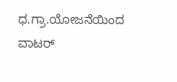ಧ.ಗ್ರಾ.ಯೋಜನೆಯಿಂದ ವಾಟರ್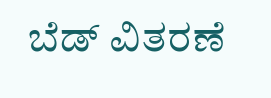ಬೆಡ್ ವಿತರಣೆ